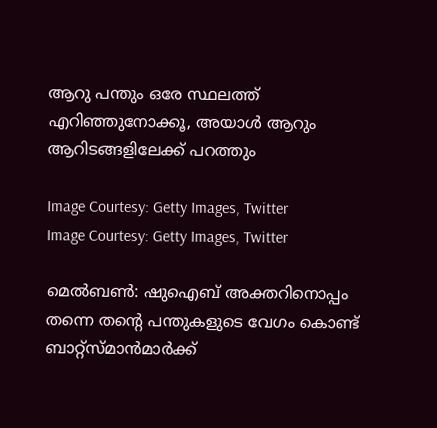ആറു പന്തും ഒരേ സ്ഥലത്ത് എറിഞ്ഞുനോക്കൂ, അയാള്‍ ആറും ആറിടങ്ങളിലേക്ക് പറത്തും

Image Courtesy: Getty Images, Twitter
Image Courtesy: Getty Images, Twitter

മെല്‍ബണ്‍: ഷുഐബ് അക്തറിനൊപ്പം തന്നെ തന്റെ പന്തുകളുടെ വേഗം കൊണ്ട് ബാറ്റ്‌സ്മാന്‍മാര്‍ക്ക്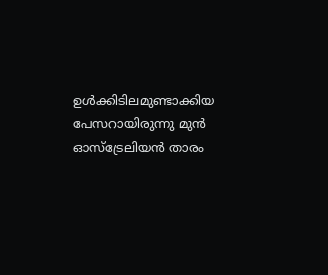ഉള്‍ക്കിടിലമുണ്ടാക്കിയ പേസറായിരുന്നു മുന്‍ ഓസ്‌ട്രേലിയന്‍ താരം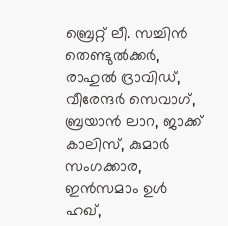ബ്രെറ്റ് ലീ. സച്ചിന്‍ തെണ്ടുല്‍ക്കര്‍, രാഹുല്‍ ദ്രാവിഡ്, വീരേന്ദര്‍ സെവാഗ്, ബ്രയാന്‍ ലാറ, ജാക്ക് കാലിസ്, കുമാര്‍ സംഗക്കാര, ഇന്‍സമാം ഉള്‍ ഹഖ്,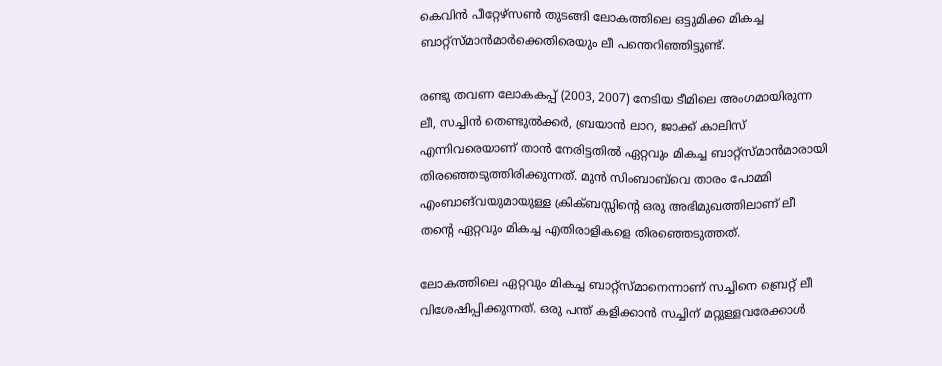കെവിന്‍ പീറ്റേഴ്‌സണ്‍ തുടങ്ങി ലോകത്തിലെ ഒട്ടുമിക്ക മികച്ച ബാറ്റ്‌സ്മാന്‍മാര്‍ക്കെതിരെയും ലീ പന്തെറിഞ്ഞിട്ടുണ്ട്.

രണ്ടു തവണ ലോകകപ്പ് (2003, 2007) നേടിയ ടീമിലെ അംഗമായിരുന്ന ലീ, സച്ചിന്‍ തെണ്ടുല്‍ക്കര്‍, ബ്രയാന്‍ ലാറ, ജാക്ക് കാലിസ് എന്നിവരെയാണ് താന്‍ നേരിട്ടതില്‍ ഏറ്റവും മികച്ച ബാറ്റ്‌സ്മാന്‍മാരായി തിരഞ്ഞെടുത്തിരിക്കുന്നത്. മുന്‍ സിംബാബ്‌വെ താരം പോമ്മി എംബാങ്‌വയുമായുള്ള ക്രിക്ബസ്സിന്റെ ഒരു അഭിമുഖത്തിലാണ് ലീ തന്റെ ഏറ്റവും മികച്ച എതിരാളികളെ തിരഞ്ഞെടുത്തത്.

ലോകത്തിലെ ഏറ്റവും മികച്ച ബാറ്റ്‌സ്മാനെന്നാണ് സച്ചിനെ ബ്രെറ്റ് ലീ വിശേഷിപ്പിക്കുന്നത്. ഒരു പന്ത് കളിക്കാന്‍ സച്ചിന് മറ്റുള്ളവരേക്കാള്‍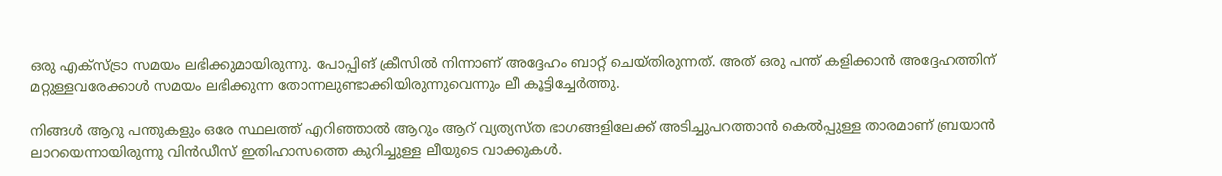ഒരു എക്‌സ്ട്രാ സമയം ലഭിക്കുമായിരുന്നു. പോപ്പിങ് ക്രീസില്‍ നിന്നാണ് അദ്ദേഹം ബാറ്റ് ചെയ്തിരുന്നത്. അത് ഒരു പന്ത് കളിക്കാന്‍ അദ്ദേഹത്തിന് മറ്റുള്ളവരേക്കാള്‍ സമയം ലഭിക്കുന്ന തോന്നലുണ്ടാക്കിയിരുന്നുവെന്നും ലീ കൂട്ടിച്ചേര്‍ത്തു.

നിങ്ങള്‍ ആറു പന്തുകളും ഒരേ സ്ഥലത്ത് എറിഞ്ഞാല്‍ ആറും ആറ് വ്യത്യസ്ത ഭാഗങ്ങളിലേക്ക് അടിച്ചുപറത്താന്‍ കെല്‍പ്പുള്ള താരമാണ് ബ്രയാന്‍ ലാറയെന്നായിരുന്നു വിന്‍ഡീസ് ഇതിഹാസത്തെ കുറിച്ചുള്ള ലീയുടെ വാക്കുകള്‍.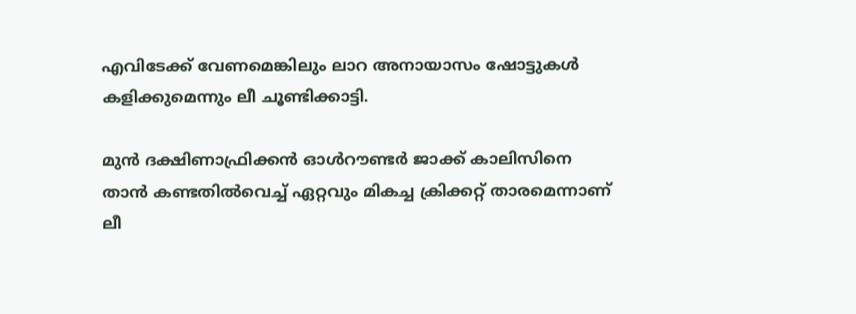എവിടേക്ക് വേണമെങ്കിലും ലാറ അനായാസം ഷോട്ടുകള്‍ കളിക്കുമെന്നും ലീ ചൂണ്ടിക്കാട്ടി.

മുന്‍ ദക്ഷിണാഫ്രിക്കന്‍ ഓള്‍റൗണ്ടര്‍ ജാക്ക് കാലിസിനെ താന്‍ കണ്ടതില്‍വെച്ച് ഏറ്റവും മികച്ച ക്രിക്കറ്റ് താരമെന്നാണ് ലീ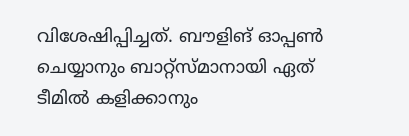വിശേഷിപ്പിച്ചത്. ബൗളിങ് ഓപ്പണ്‍ ചെയ്യാനും ബാറ്റ്‌സ്മാനായി ഏത് ടീമില്‍ കളിക്കാനും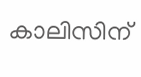കാലിസിന്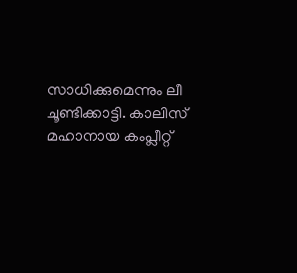സാധിക്കുമെന്നും ലീ ചൂണ്ടിക്കാട്ടി. കാലിസ് മഹാനായ കംപ്ലീറ്റ്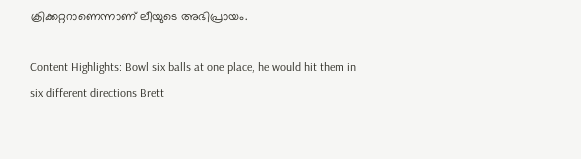ക്രിക്കറ്ററാണെന്നാണ് ലീയുടെ അഭിപ്രായം.

Content Highlights: Bowl six balls at one place, he would hit them in six different directions Brett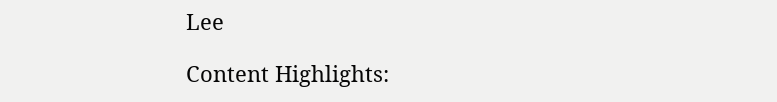Lee

Content Highlights: